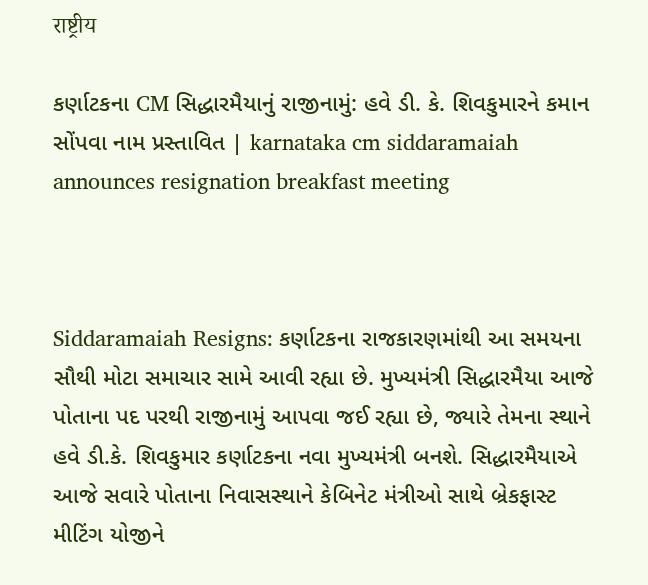राष्ट्रीय

કર્ણાટકના CM સિદ્ધારમૈયાનું રાજીનામું: હવે ડી. કે. શિવકુમારને કમાન સોંપવા નામ પ્રસ્તાવિત | karnataka cm siddaramaiah announces resignation breakfast meeting



Siddaramaiah Resigns: કર્ણાટકના રાજકારણમાંથી આ સમયના સૌથી મોટા સમાચાર સામે આવી રહ્યા છે. મુખ્યમંત્રી સિદ્ધારમૈયા આજે પોતાના પદ પરથી રાજીનામું આપવા જઈ રહ્યા છે, જ્યારે તેમના સ્થાને હવે ડી.કે. શિવકુમાર કર્ણાટકના નવા મુખ્યમંત્રી બનશે. સિદ્ધારમૈયાએ આજે સવારે પોતાના નિવાસસ્થાને કેબિનેટ મંત્રીઓ સાથે બ્રેકફાસ્ટ મીટિંગ યોજીને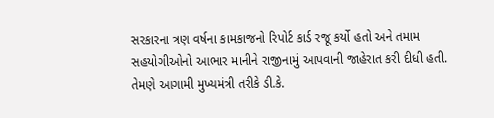સરકારના ત્રણ વર્ષના કામકાજનો રિપોર્ટ કાર્ડ રજૂ કર્યો હતો અને તમામ સહયોગીઓનો આભાર માનીને રાજીનામું આપવાની જાહેરાત કરી દીધી હતી. તેમણે આગામી મુખ્યમંત્રી તરીકે ડી.કે.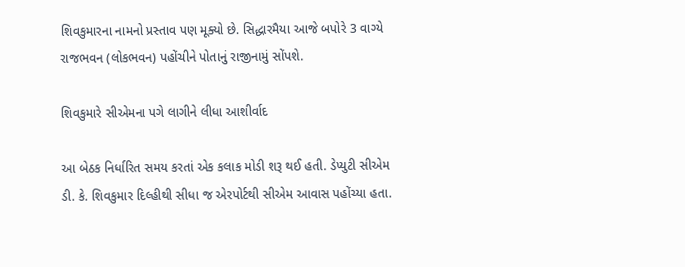શિવકુમારના નામનો પ્રસ્તાવ પણ મૂક્યો છે. સિદ્ધારમૈયા આજે બપોરે 3 વાગ્યે રાજભવન (લોકભવન) પહોંચીને પોતાનું રાજીનામું સોંપશે.

શિવકુમારે સીએમના પગે લાગીને લીધા આશીર્વાદ

આ બેઠક નિર્ધારિત સમય કરતાં એક કલાક મોડી શરૂ થઈ હતી. ડેપ્યુટી સીએમ ડી. કે. શિવકુમાર દિલ્હીથી સીધા જ એરપોર્ટથી સીએમ આવાસ પહોંચ્યા હતા.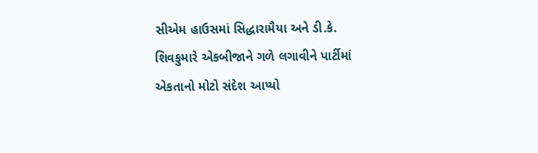સીએમ હાઉસમાં સિદ્ધારામૈયા અને ડી.કે. શિવકુમારે એકબીજાને ગળે લગાવીને પાર્ટીમાં એકતાનો મોટો સંદેશ આપ્યો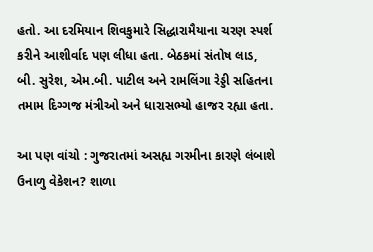હતો. આ દરમિયાન શિવકુમારે સિદ્ધારામૈયાના ચરણ સ્પર્શ કરીને આશીર્વાદ પણ લીધા હતા. બેઠકમાં સંતોષ લાડ, બી. સુરેશ, એમ.બી. પાટીલ અને રામલિંગા રેડ્ડી સહિતના તમામ દિગ્ગજ મંત્રીઓ અને ધારાસભ્યો હાજર રહ્યા હતા.

આ પણ વાંચો : ગુજરાતમાં અસહ્ય ગરમીના કારણે લંબાશે ઉનાળુ વેકેશન? શાળા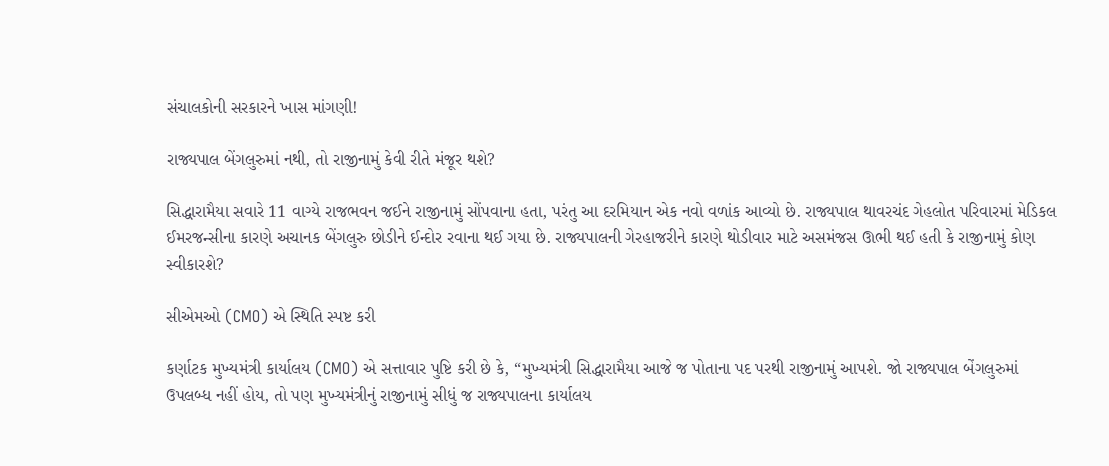સંચાલકોની સરકારને ખાસ માંગણી!

રાજ્યપાલ બેંગલુરુમાં નથી, તો રાજીનામું કેવી રીતે મંજૂર થશે?

સિદ્ધારામૈયા સવારે 11 વાગ્યે રાજભવન જઈને રાજીનામું સોંપવાના હતા, પરંતુ આ દરમિયાન એક નવો વળાંક આવ્યો છે. રાજ્યપાલ થાવરચંદ ગેહલોત પરિવારમાં મેડિકલ ઈમરજન્સીના કારણે અચાનક બેંગલુરુ છોડીને ઈન્દોર રવાના થઈ ગયા છે. રાજ્યપાલની ગેરહાજરીને કારણે થોડીવાર માટે અસમંજસ ઊભી થઈ હતી કે રાજીનામું કોણ સ્વીકારશે?

સીએમઓ (CMO) એ સ્થિતિ સ્પષ્ટ કરી

કર્ણાટક મુખ્યમંત્રી કાર્યાલય (CMO) એ સત્તાવાર પુષ્ટિ કરી છે કે, “મુખ્યમંત્રી સિદ્ધારામૈયા આજે જ પોતાના પદ પરથી રાજીનામું આપશે. જો રાજ્યપાલ બેંગલુરુમાં ઉપલબ્ધ નહીં હોય, તો પણ મુખ્યમંત્રીનું રાજીનામું સીધું જ રાજ્યપાલના કાર્યાલય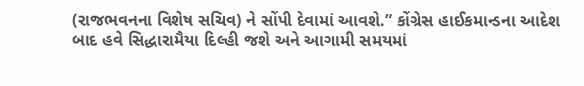(રાજભવનના વિશેષ સચિવ) ને સોંપી દેવામાં આવશે.” કોંગ્રેસ હાઈકમાન્ડના આદેશ બાદ હવે સિદ્ધારામૈયા દિલ્હી જશે અને આગામી સમયમાં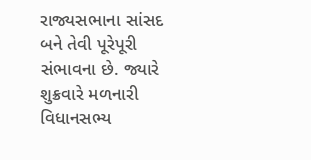રાજ્યસભાના સાંસદ બને તેવી પૂરેપૂરી સંભાવના છે. જ્યારે શુક્રવારે મળનારી વિધાનસભ્ય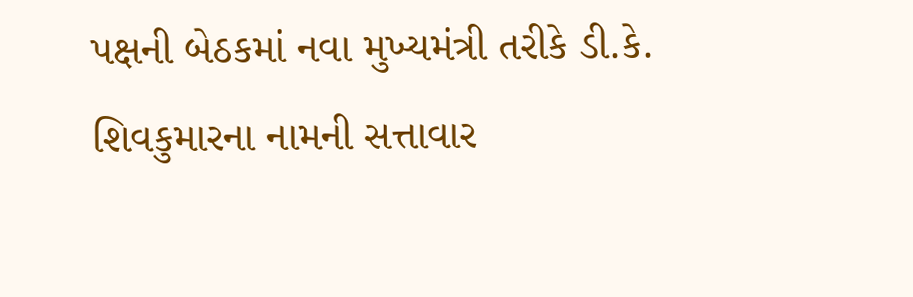પક્ષની બેઠકમાં નવા મુખ્યમંત્રી તરીકે ડી.કે. શિવકુમારના નામની સત્તાવાર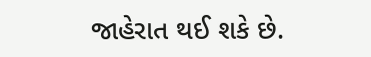જાહેરાત થઈ શકે છે.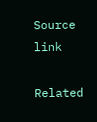Source link

Related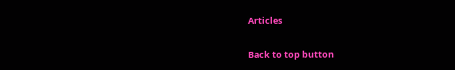Articles

Back to top button